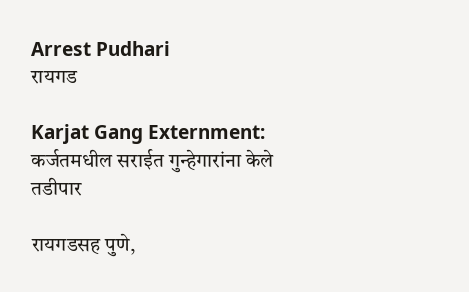Arrest Pudhari
रायगड

Karjat Gang Externment: कर्जतमधील सराईत गुन्हेगारांना केले तडीपार

रायगडसह पुणे,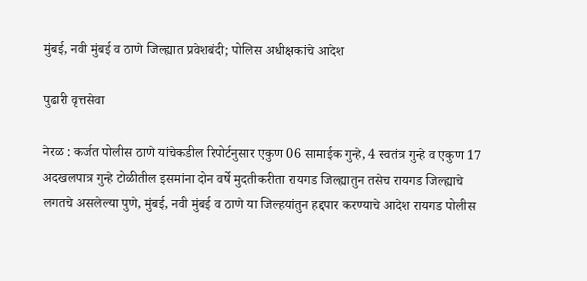मुंबई, नवी मुंबई व ठाणे जिल्ह्यात प्रवेशबंदी; पोलिस अधीक्षकांचे आदेश

पुढारी वृत्तसेवा

नेरळ : कर्जत पोलीस ठाणे यांचेकडील रिपोर्टनुसार एकुण 06 सामाईक गुन्हे, 4 स्वतंत्र गुन्हे व एकुण 17 अदखलपात्र गुन्हे टोळीतील इसमांना दोन वर्षे मुदतीकरीता रायगड जिल्ह्यातुन तसेच रायगड जिल्ह्याचे लगतचे असलेल्या पुणे, मुंबई, नवी मुंबई व ठाणे या जिल्हयांतुन हद्दपार करण्याचे आदेश रायगड पोलीस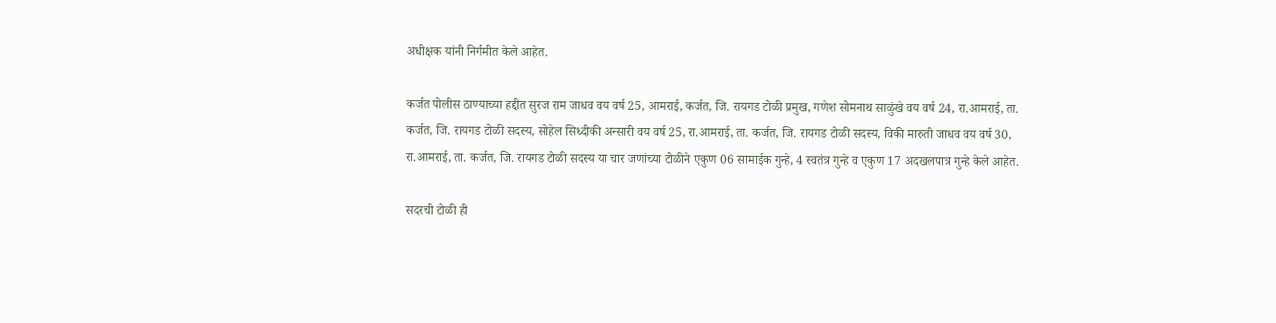अधीक्षक यांनी निर्गमीत केले आहेत.

कर्जत पोलीस ठाण्याच्या हद्दीत सुरज राम जाधव वय वर्ष 25, आमराई, कर्जत, जि. रायगड टोळी प्रमुख, गणेश सोमनाथ साळुंखे वय वर्ष 24, रा.आमराई, ता. कर्जत, जि. रायगड टोळी सदस्य, सोहेल सिध्दीकी अन्सारी वय वर्ष 25, रा.आमराई, ता. कर्जत, जि. रायगड टोळी सदस्य, विकी मारुती जाधव वय वर्ष 30, रा.आमराई, ता. कर्जत, जि. रायगड टोळी सदस्य या चार जणांच्या टोळीने एकुण 06 सामाईक गुन्हे, 4 स्वतंत्र गुन्हे व एकुण 17 अदखलपात्र गुन्हे केले आहेत.

सदरची टोळी ही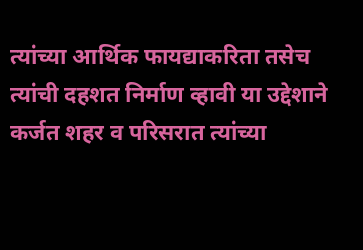त्यांच्या आर्थिक फायद्याकरिता तसेच त्यांची दहशत निर्माण व्हावी या उद्देशाने कर्जत शहर व परिसरात त्यांच्या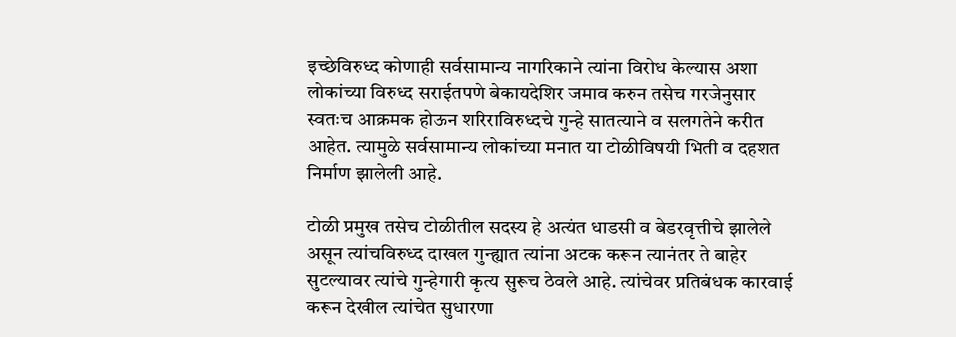इच्छेविरुध्द कोणाही सर्वसामान्य नागरिकाने त्यांना विरोध केल्यास अशा लोकांच्या विरुध्द सराईतपणे बेकायदेशिर जमाव करुन तसेच गरजेनुसार स्वतःच आक्रमक होऊन शरिराविरुध्दचे गुन्हे सातत्याने व सलगतेने करीत आहेत. त्यामुळे सर्वसामान्य लोकांच्या मनात या टोळीविषयी भिती व दहशत निर्माण झालेली आहे.

टोळी प्रमुख तसेच टोळीतील सदस्य हे अत्यंत धाडसी व बेडरवृत्तीचे झालेले असून त्यांचविरुध्द दाखल गुन्ह्यात त्यांना अटक करून त्यानंतर ते बाहेर सुटल्यावर त्यांचे गुन्हेगारी कृत्य सुरूच ठेवले आहे. त्यांचेवर प्रतिबंधक कारवाई करून देखील त्यांचेत सुधारणा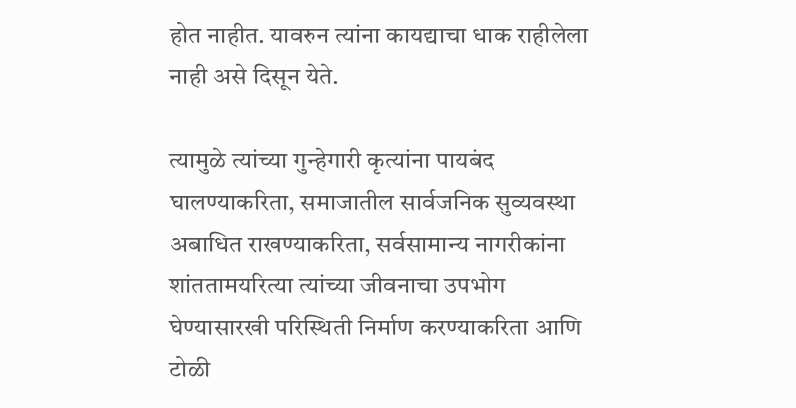होत नाहीत. यावरुन त्यांना कायद्याचा धाक राहीलेला नाही असे दिसून येते.

त्यामुळे त्यांच्या गुन्हेगारी कृत्यांना पायबंद घालण्याकरिता, समाजातील सार्वजनिक सुव्यवस्था अबाधित राखण्याकरिता, सर्वसामान्य नागरीकांना शांततामयरित्या त्यांच्या जीवनाचा उपभोग घेण्यासारखी परिस्थिती निर्माण करण्याकरिता आणि टोळी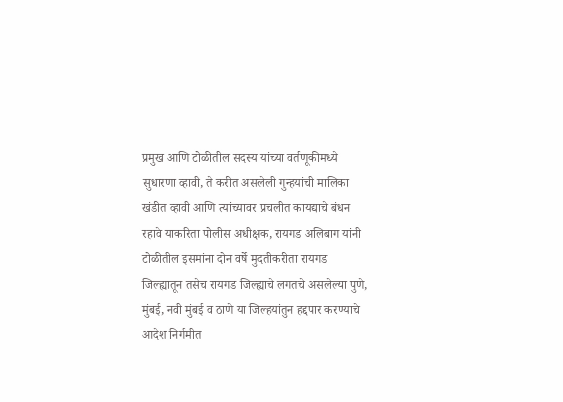प्रमुख आणि टोळीतील सदस्य यांच्या वर्तणूकीमध्ये सुधारणा व्हावी, ते करीत असलेली गुन्हयांची मालिका खंडीत व्हावी आणि त्यांच्यावर प्रचलीत कायद्याचे बंधन रहावे याकरिता पोलीस अधीक्षक, रायगड अलिबाग यांनी टोळीतील इसमांना दोन वर्षे मुदतीकरीता रायगड जिल्ह्यातून तसेच रायगड जिल्ह्याचे लगतचे असलेल्या पुणे, मुंबई, नवी मुंबई व ठाणे या जिल्हयांतुन हद्दपार करण्याचे आदेश निर्गमीत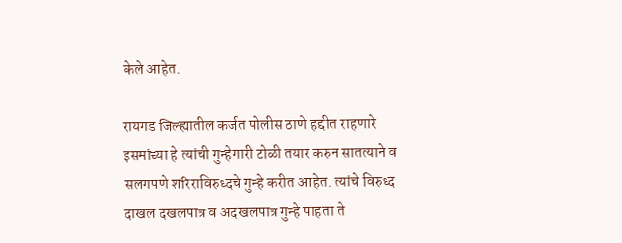केले आहेत.

रायगड जिल्ह्यातील कर्जत पोलीस ठाणे हद्दीत राहणारे इसमांच्या हे त्यांची गुन्हेगारी टोळी तयार करुन सातत्याने व सलगपणे शरिराविरुध्दचे गुन्हे करीत आहेत. त्यांचे विरुध्द दाखल दखलपात्र व अदखलपात्र गुन्हे पाहता ते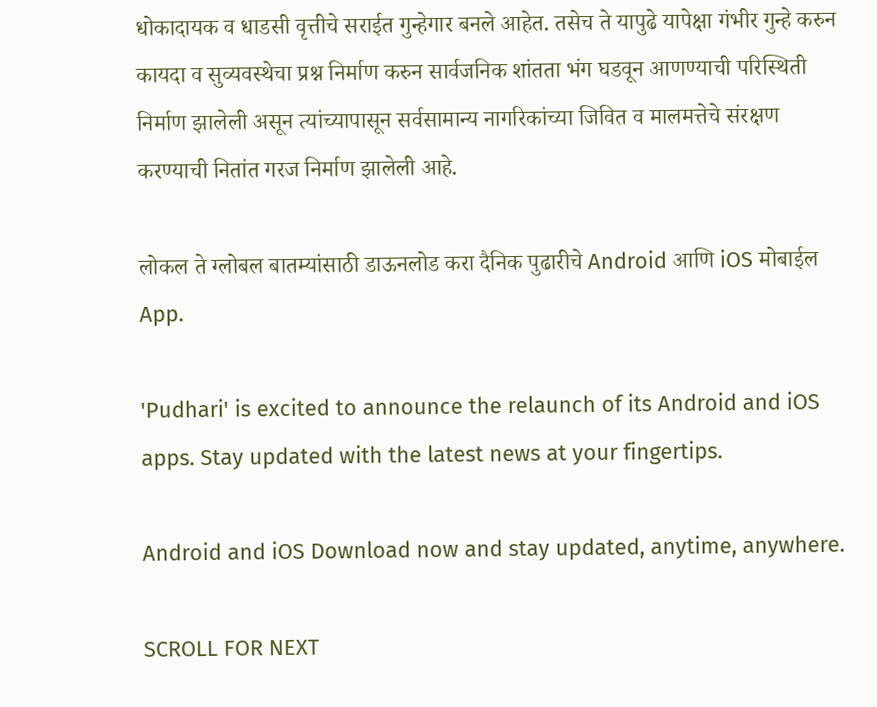धोकादायक व धाडसी वृत्तीचे सराईत गुन्हेगार बनले आहेत. तसेच ते यापुढे यापेक्षा गंभीर गुन्हे करुन कायदा व सुव्यवस्थेचा प्रश्न निर्माण करुन सार्वजनिक शांतता भंग घडवून आणण्याची परिस्थिती निर्माण झालेली असून त्यांच्यापासून सर्वसामान्य नागरिकांच्या जिवित व मालमत्तेचे संरक्षण करण्याची नितांत गरज निर्माण झालेली आहे.

लोकल ते ग्लोबल बातम्यांसाठी डाऊनलोड करा दैनिक पुढारीचे Android आणि iOS मोबाईल App.

'Pudhari' is excited to announce the relaunch of its Android and iOS apps. Stay updated with the latest news at your fingertips.

Android and iOS Download now and stay updated, anytime, anywhere.

SCROLL FOR NEXT